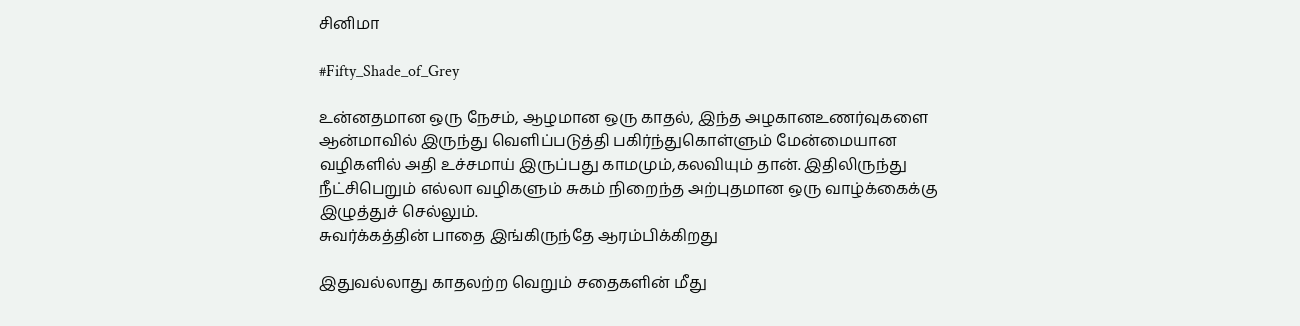சினிமா

#Fifty_Shade_of_Grey

உன்னதமான ஒரு நேசம், ஆழமான ஒரு காதல், இந்த அழகானஉணர்வுகளை ஆன்மாவில் இருந்து வெளிப்படுத்தி பகிர்ந்துகொள்ளும் மேன்மையான வழிகளில் அதி உச்சமாய் இருப்பது காமமும்,கலவியும் தான். இதிலிருந்து நீட்சிபெறும் எல்லா வழிகளும் சுகம் நிறைந்த அற்புதமான ஒரு வாழ்க்கைக்கு இழுத்துச் செல்லும்.
சுவர்க்கத்தின் பாதை இங்கிருந்தே ஆரம்பிக்கிறது

இதுவல்லாது காதலற்ற வெறும் சதைகளின் மீது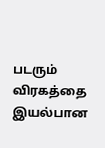படரும் விரகத்தை இயல்பான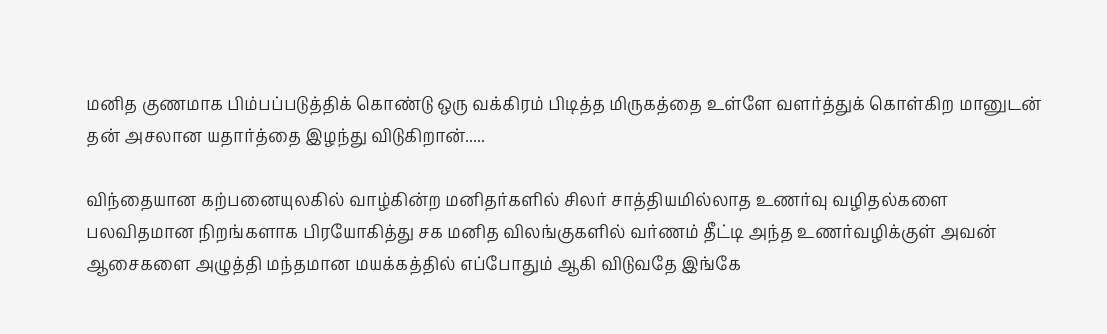மனித குணமாக பிம்பப்படுத்திக் கொண்டு ஒரு வக்கிரம் பிடித்த மிருகத்தை உள்ளே வளர்த்துக் கொள்கிற மானுடன் தன் அசலான யதார்த்தை இழந்து விடுகிறான்.....

விந்தையான கற்பனையுலகில் வாழ்கின்ற மனிதர்களில் சிலர் சாத்தியமில்லாத உணர்வு வழிதல்களை பலவிதமான நிறங்களாக பிரயோகித்து சக மனித விலங்குகளில் வர்ணம் தீட்டி அந்த உணர்வழிக்குள் அவன் ஆசைகளை அழுத்தி மந்தமான மயக்கத்தில் எப்போதும் ஆகி விடுவதே இங்கே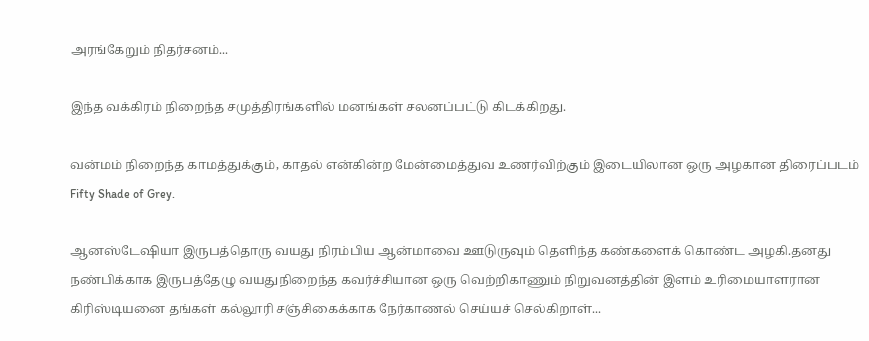அரங்கேறும் நிதர்சனம்...

இந்த வக்கிரம் நிறைந்த சமுத்திரங்களில் மனங்கள் சலனப்பட்டு கிடக்கிறது.

வன்மம் நிறைந்த காமத்துக்கும், காதல் என்கின்ற மேன்மைத்துவ உணர்விற்கும் இடையிலான ஒரு அழகான திரைப்படம் Fifty Shade of Grey.

ஆனஸ்டேஷியா இருபத்தொரு வயது நிரம்பிய ஆன்மாவை ஊடுருவும் தெளிந்த கண்களைக் கொண்ட அழகி.தனது நண்பிக்காக இருபத்தேழு வயதுநிறைந்த கவர்ச்சியான ஒரு வெற்றிகாணும் நிறுவனத்தின் இளம் உரிமையாளரான கிரிஸ்டியனை தங்கள் கல்லூரி சஞ்சிகைக்காக நேர்காணல் செய்யச் செல்கிறாள்...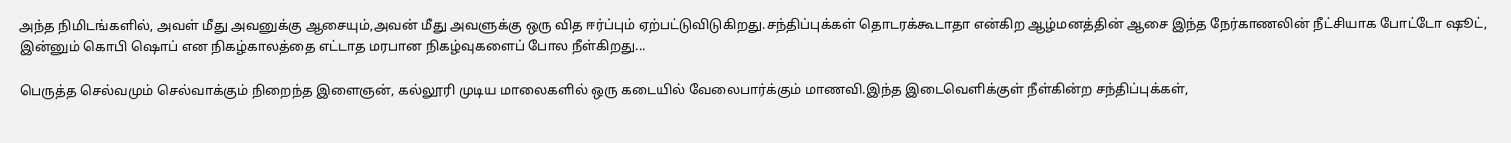அந்த நிமிடங்களில், அவள் மீது அவனுக்கு ஆசையும்,அவன் மீது அவளுக்கு ஒரு வித ஈர்ப்பும் ஏற்பட்டுவிடுகிறது.சந்திப்புக்கள் தொடரக்கூடாதா என்கிற ஆழ்மனத்தின் ஆசை இந்த நேர்காணலின் நீட்சியாக போட்டோ ஷூட், இன்னும் கொபி ஷொப் என நிகழ்காலத்தை எட்டாத மரபான நிகழ்வுகளைப் போல நீள்கிறது...

பெருத்த செல்வமும் செல்வாக்கும் நிறைந்த இளைஞன், கல்லூரி முடிய மாலைகளில் ஒரு கடையில் வேலைபார்க்கும் மாணவி.இந்த இடைவெளிக்குள் நீள்கின்ற சந்திப்புக்கள்,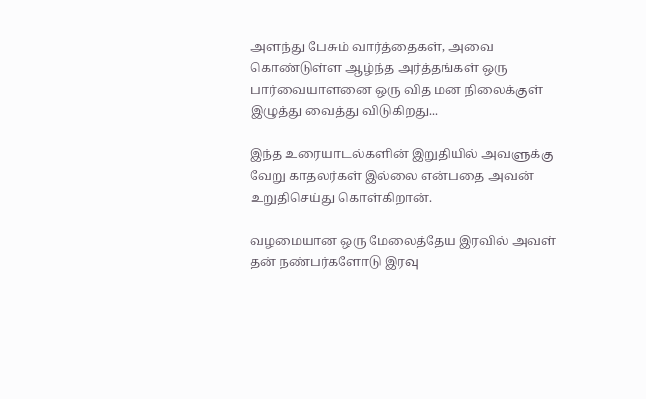அளந்து பேசும் வார்த்தைகள், அவை கொண்டுள்ள ஆழ்ந்த அர்த்தங்கள் ஒரு பார்வையாளனை ஒரு வித மன நிலைக்குள் இழுத்து வைத்து விடுகிறது...

இந்த உரையாடல்களின் இறுதியில் அவளுக்கு வேறு காதலர்கள் இல்லை என்பதை அவன் உறுதிசெய்து கொள்கிறான்.

வழமையான ஒரு மேலைத்தேய இரவில் அவள் தன் நண்பர்களோடு இரவு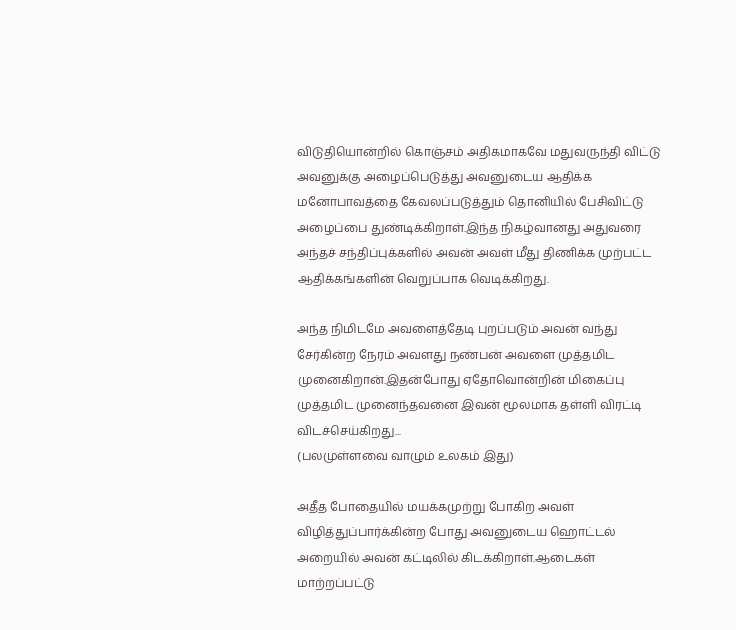விடுதியொன்றில் கொஞ்சம் அதிகமாகவே மதுவருந்தி விட்டு அவனுக்கு அழைப்பெடுத்து அவனுடைய ஆதிக்க மனோபாவத்தை கேவலப்படுத்தும் தொனியில் பேசிவிட்டு அழைப்பை துண்டிக்கிறாள்.இந்த நிகழ்வானது அதுவரை அந்தச் சந்திப்புக்களில் அவன் அவள் மீது திணிக்க முற்பட்ட ஆதிக்கங்களின் வெறுப்பாக வெடிக்கிறது.

அந்த நிமிடமே அவளைத்தேடி புறப்படும் அவன் வந்து சேர்கின்ற நேரம் அவளது நண்பன் அவளை முத்தமிட முனைகிறான்.இதன்போது ஏதோவொன்றின் மிகைப்பு முத்தமிட முனைந்தவனை இவன் மூலமாக தள்ளி விரட்டி விடச்செய்கிறது...
(பலமுள்ளவை வாழும் உலகம் இது)

அதீத போதையில் மயக்கமுற்று போகிற அவள் விழித்துப்பார்க்கின்ற போது அவனுடைய ஹொட்டல் அறையில் அவன் கட்டிலில் கிடக்கிறாள்.ஆடைகள் மாற்றப்பட்டு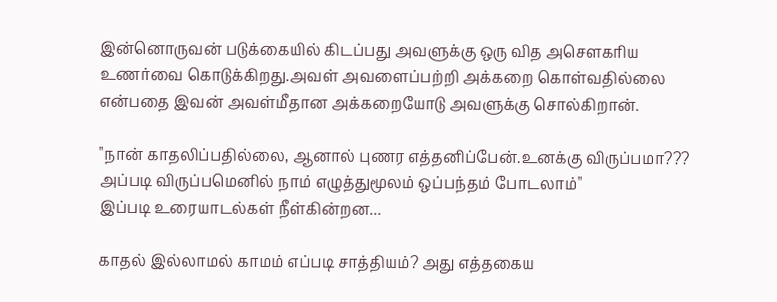இன்னொருவன் படுக்கையில் கிடப்பது அவளுக்கு ஒரு வித அசௌகரிய உணர்வை கொடுக்கிறது.அவள் அவளைப்பற்றி அக்கறை கொள்வதில்லை என்பதை இவன் அவள்மீதான அக்கறையோடு அவளுக்கு சொல்கிறான்.

"நான் காதலிப்பதில்லை, ஆனால் புணர எத்தனிப்பேன்.உனக்கு விருப்பமா??? அப்படி விருப்பமெனில் நாம் எழுத்துமூலம் ஒப்பந்தம் போடலாம்"
இப்படி உரையாடல்கள் நீள்கின்றன...

காதல் இல்லாமல் காமம் எப்படி சாத்தியம்? அது எத்தகைய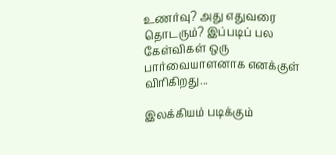உணர்வு? அது எதுவரை தொடரும்? இப்படிப் பல கேள்விகள் ஒரு பார்வையாளனாக எனக்குள் விரிகிறது...

இலக்கியம் படிக்கும்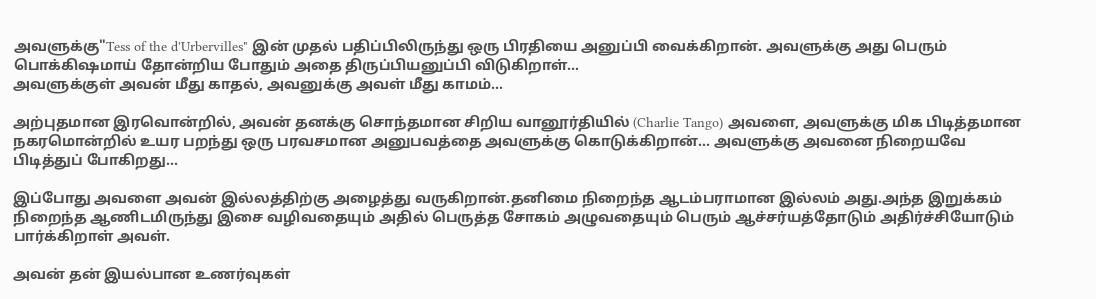அவளுக்கு"Tess of the d'Urbervilles" இன் முதல் பதிப்பிலிருந்து ஒரு பிரதியை அனுப்பி வைக்கிறான். அவளுக்கு அது பெரும் பொக்கிஷமாய் தோன்றிய போதும் அதை திருப்பியனுப்பி விடுகிறாள்...
அவளுக்குள் அவன் மீது காதல், அவனுக்கு அவள் மீது காமம்...

அற்புதமான இரவொன்றில், அவன் தனக்கு சொந்தமான சிறிய வானூர்தியில் (Charlie Tango) அவளை, அவளுக்கு மிக பிடித்தமான நகரமொன்றில் உயர பறந்து ஒரு பரவசமான அனுபவத்தை அவளுக்கு கொடுக்கிறான்... அவளுக்கு அவனை நிறையவே பிடித்துப் போகிறது...

இப்போது அவளை அவன் இல்லத்திற்கு அழைத்து வருகிறான்.தனிமை நிறைந்த ஆடம்பராமான இல்லம் அது.அந்த இறுக்கம் நிறைந்த ஆணிடமிருந்து இசை வழிவதையும் அதில் பெருத்த சோகம் அழுவதையும் பெரும் ஆச்சர்யத்தோடும் அதிர்ச்சியோடும் பார்க்கிறாள் அவள்.

அவன் தன் இயல்பான உணர்வுகள்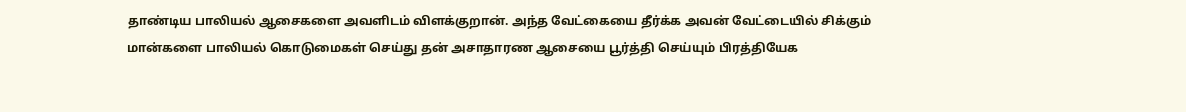தாண்டிய பாலியல் ஆசைகளை அவளிடம் விளக்குறான். அந்த வேட்கையை தீர்க்க அவன் வேட்டையில் சிக்கும் மான்களை பாலியல் கொடுமைகள் செய்து தன் அசாதாரண ஆசையை பூர்த்தி செய்யும் பிரத்தியேக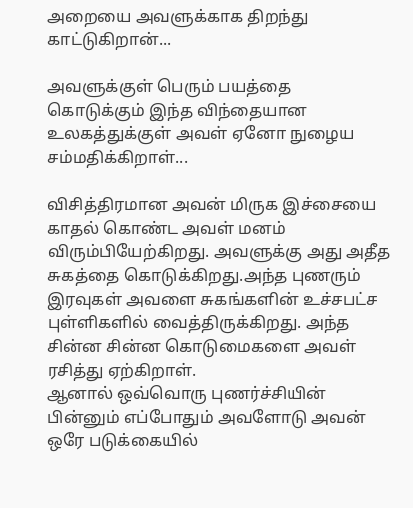அறையை அவளுக்காக திறந்து காட்டுகிறான்...

அவளுக்குள் பெரும் பயத்தை கொடுக்கும் இந்த விந்தையான உலகத்துக்குள் அவள் ஏனோ நுழைய சம்மதிக்கிறாள்...

விசித்திரமான அவன் மிருக இச்சையை காதல் கொண்ட அவள் மனம் விரும்பியேற்கிறது. அவளுக்கு அது அதீத சுகத்தை கொடுக்கிறது.அந்த புணரும் இரவுகள் அவளை சுகங்களின் உச்சபட்ச புள்ளிகளில் வைத்திருக்கிறது. அந்த சின்ன சின்ன கொடுமைகளை அவள் ரசித்து ஏற்கிறாள்.
ஆனால் ஒவ்வொரு புணர்ச்சியின் பின்னும் எப்போதும் அவளோடு அவன் ஒரே படுக்கையில்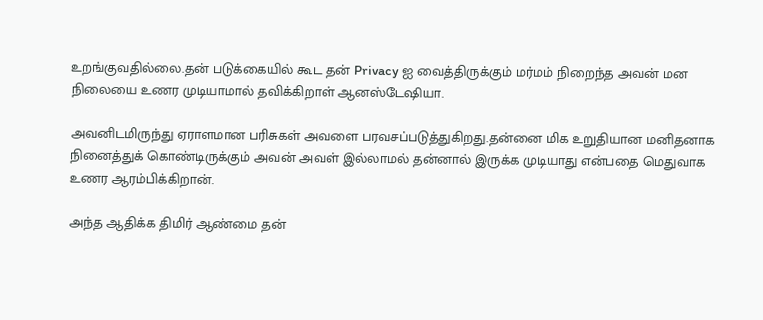உறங்குவதில்லை.தன் படுக்கையில் கூட தன் Privacy ஐ வைத்திருக்கும் மர்மம் நிறைந்த அவன் மன நிலையை உணர முடியாமால் தவிக்கிறாள் ஆனஸ்டேஷியா.

அவனிடமிருந்து ஏராளமான பரிசுகள் அவளை பரவசப்படுத்துகிறது.தன்னை மிக உறுதியான மனிதனாக நினைத்துக் கொண்டிருக்கும் அவன் அவள் இல்லாமல் தன்னால் இருக்க முடியாது என்பதை மெதுவாக உணர ஆரம்பிக்கிறான்.

அந்த ஆதிக்க திமிர் ஆண்மை தன்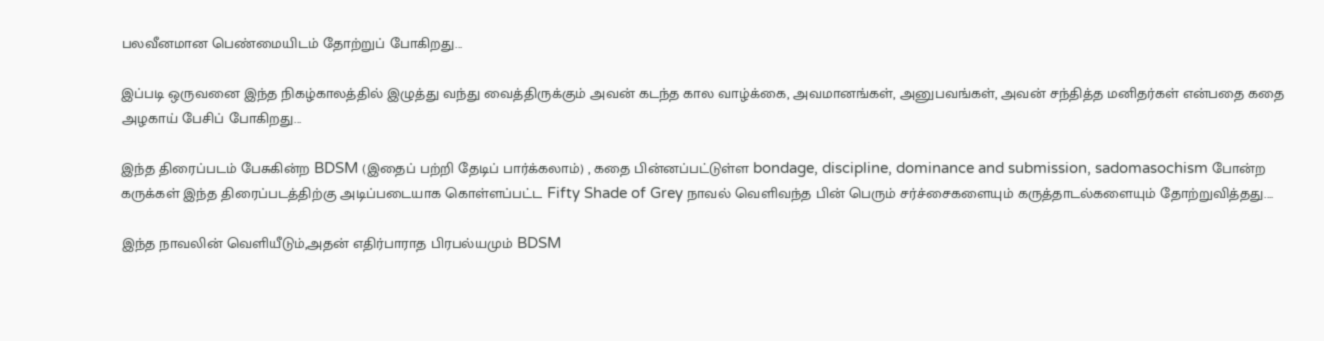பலவீனமான பெண்மையிடம் தோற்றுப் போகிறது...

இப்படி ஒருவனை இந்த நிகழ்காலத்தில் இழுத்து வந்து வைத்திருக்கும் அவன் கடந்த கால வாழ்க்கை, அவமானங்கள், அனுபவங்கள், அவன் சந்தித்த மனிதர்கள் என்பதை கதை அழகாய் பேசிப் போகிறது...

இந்த திரைப்படம் பேசுகின்ற BDSM (இதைப் பற்றி தேடிப் பார்க்கலாம்) , கதை பின்னப்பட்டுள்ள bondage, discipline, dominance and submission, sadomasochism போன்ற கருக்கள் இந்த திரைப்படத்திற்கு அடிப்படையாக கொள்ளப்பட்ட Fifty Shade of Grey நாவல் வெளிவந்த பின் பெரும் சர்ச்சைகளையும் கருத்தாடல்களையும் தோற்றுவித்தது....

இந்த நாவலின் வெளியீடும்,அதன் எதிர்பாராத பிரபல்யமும் BDSM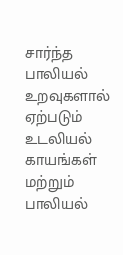சார்ந்த பாலியல் உறவுகளால் ஏற்படும் உடலியல் காயங்கள் மற்றும் பாலியல்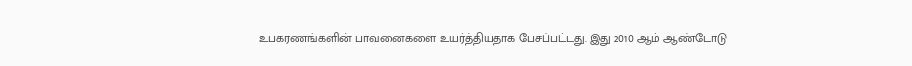உபகரணங்களின் பாவனைகளை உயர்த்தியதாக பேசப்பட்டது. இது 2010 ஆம் ஆண்டோடு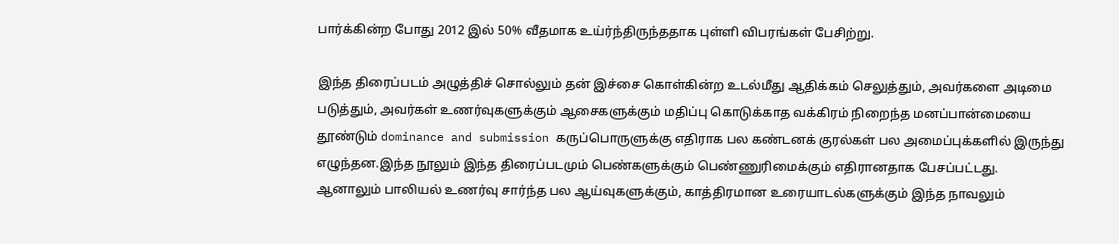பார்க்கின்ற போது 2012 இல் 50% வீதமாக உய்ர்ந்திருந்ததாக புள்ளி விபரங்கள் பேசிற்று.

இந்த திரைப்படம் அழுத்திச் சொல்லும் தன் இச்சை கொள்கின்ற உடல்மீது ஆதிக்கம் செலுத்தும், அவர்களை அடிமை படுத்தும், அவர்கள் உணர்வுகளுக்கும் ஆசைகளுக்கும் மதிப்பு கொடுக்காத வக்கிரம் நிறைந்த மனப்பான்மையை தூண்டும் dominance and submission கருப்பொருளுக்கு எதிராக பல கண்டனக் குரல்கள் பல அமைப்புக்களில் இருந்து எழுந்தன.இந்த நூலும் இந்த திரைப்படமும் பெண்களுக்கும் பெண்ணுரிமைக்கும் எதிரானதாக பேசப்பட்டது.
ஆனாலும் பாலியல் உணர்வு சார்ந்த பல ஆய்வுகளுக்கும், காத்திரமான உரையாடல்களுக்கும் இந்த நாவலும்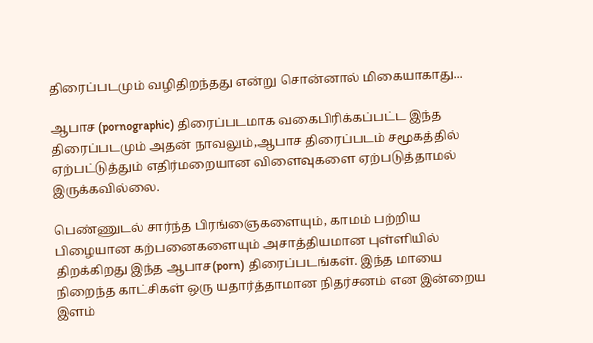திரைப்படமும் வழிதிறந்தது என்று சொன்னால் மிகையாகாது...

ஆபாச (pornographic) திரைப்படமாக வகைபிரிக்கப்பட்ட இந்த திரைப்படமும் அதன் நாவலும்,ஆபாச திரைப்படம் சமூகத்தில் ஏற்பட்டுத்தும் எதிர்மறையான விளைவுகளை ஏற்படுத்தாமல் இருக்கவில்லை.

பெண்ணுடல் சார்ந்த பிரங்ஞைகளையும், காமம் பற்றிய பிழையான கற்பனைகளையும் அசாத்தியமான புள்ளியில் திறக்கிறது இந்த ஆபாச(porn) திரைப்படங்கள். இந்த மாயை நிறைந்த காட்சிகள் ஒரு யதார்த்தாமான நிதர்சனம் என இன்றைய இளம்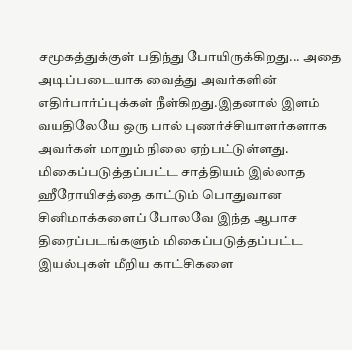சமூகத்துக்குள் பதிந்து போயிருக்கிறது... அதை அடிப்படையாக வைத்து அவர்களின் எதிர்பார்ப்புக்கள் நீள்கிறது.இதனால் இளம் வயதிலேயே ஒரு பால் புணர்ச்சியாளர்களாக அவர்கள் மாறும் நிலை ஏற்பட்டுள்ளது.
மிகைப்படுத்தப்பட்ட சாத்தியம் இல்லாத ஹீரோயிசத்தை காட்டும் பொதுவான சினிமாக்களைப் போலவே இந்த ஆபாச திரைப்படங்களும் மிகைப்படுத்தப்பட்ட இயல்புகள் மீறிய காட்சிகளை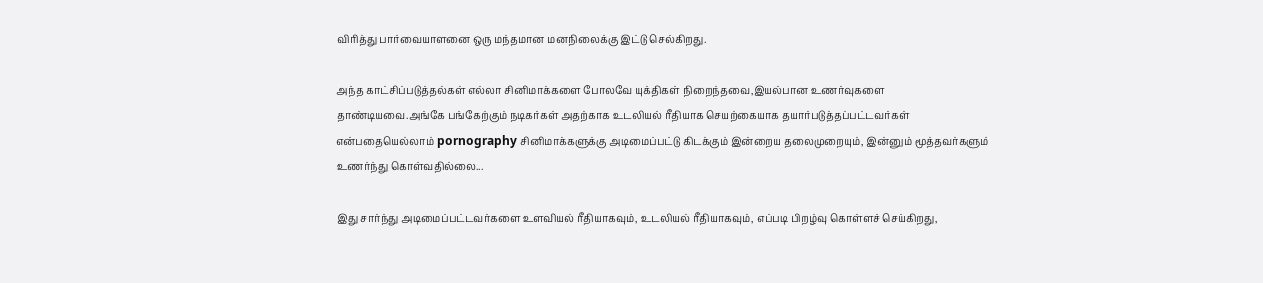விரித்து பார்வையாளனை ஒரு மந்தமான மனநிலைக்கு இட்டு செல்கிறது.

அந்த காட்சிப்படுத்தல்கள் எல்லா சினிமாக்களை போலவே யுக்திகள் நிறைந்தவை,இயல்பான உணர்வுகளை தாண்டியவை.அங்கே பங்கேற்கும் நடிகர்கள் அதற்காக உடலியல் ரீதியாக செயற்கையாக தயார்படுத்தப்பட்டவர்கள் என்பதையெல்லாம் pornography சினிமாக்களுக்கு அடிமைப்பட்டு கிடக்கும் இன்றைய தலைமுறையும், இன்னும் மூத்தவர்களும் உணர்ந்து கொள்வதில்லை...

இது சார்ந்து அடிமைப்பட்டவர்களை உளவியல் ரீதியாகவும், உடலியல் ரீதியாகவும், எப்படி பிறழ்வு கொள்ளச் செய்கிறது,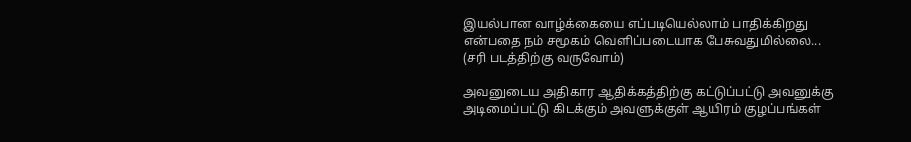இயல்பான வாழ்க்கையை எப்படியெல்லாம் பாதிக்கிறது என்பதை நம் சமூகம் வெளிப்படையாக பேசுவதுமில்லை...
(சரி படத்திற்கு வருவோம்)

அவனுடைய அதிகார ஆதிக்கத்திற்கு கட்டுப்பட்டு அவனுக்கு அடிமைப்பட்டு கிடக்கும் அவளுக்குள் ஆயிரம் குழப்பங்கள்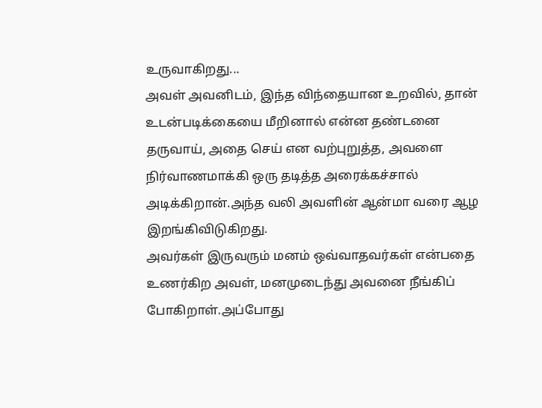உருவாகிறது...
அவள் அவனிடம், இந்த விந்தையான உறவில், தான் உடன்படிக்கையை மீறினால் என்ன தண்டனை தருவாய், அதை செய் என வற்புறுத்த, அவளை நிர்வாணமாக்கி ஒரு தடித்த அரைக்கச்சால் அடிக்கிறான்.அந்த வலி அவளின் ஆன்மா வரை ஆழ இறங்கிவிடுகிறது.
அவர்கள் இருவரும் மனம் ஒவ்வாதவர்கள் என்பதை உணர்கிற அவள், மனமுடைந்து அவனை நீங்கிப் போகிறாள்.அப்போது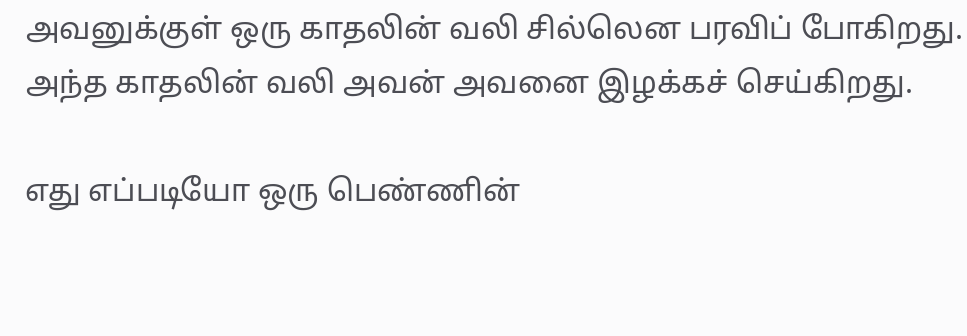அவனுக்குள் ஒரு காதலின் வலி சில்லென பரவிப் போகிறது.
அந்த காதலின் வலி அவன் அவனை இழக்கச் செய்கிறது.

எது எப்படியோ ஒரு பெண்ணின்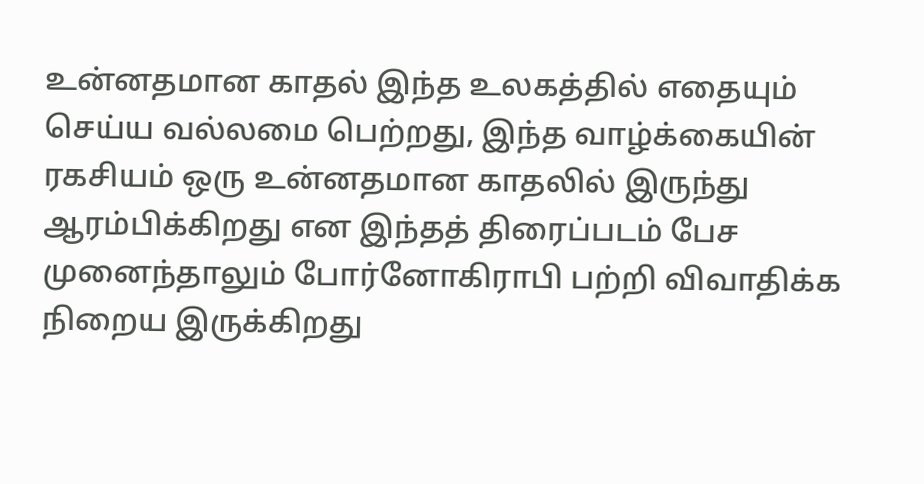உன்னதமான காதல் இந்த உலகத்தில் எதையும் செய்ய வல்லமை பெற்றது, இந்த வாழ்க்கையின் ரகசியம் ஒரு உன்னதமான காதலில் இருந்து ஆரம்பிக்கிறது என இந்தத் திரைப்படம் பேச முனைந்தாலும் போர்னோகிராபி பற்றி விவாதிக்க நிறைய இருக்கிறது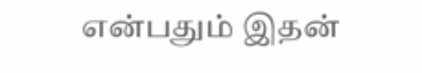என்பதும் இதன்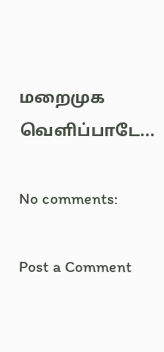மறைமுக வெளிப்பாடே...

No comments:

Post a Comment